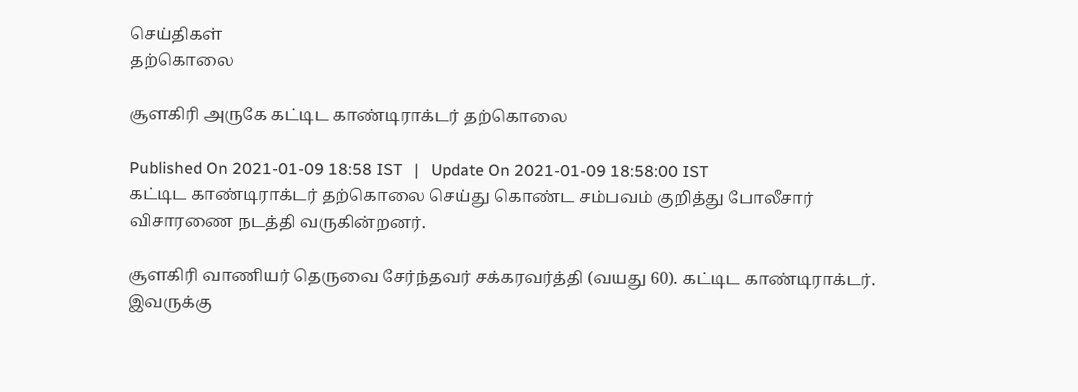செய்திகள்
தற்கொலை

சூளகிரி அருகே கட்டிட காண்டிராக்டர் தற்கொலை

Published On 2021-01-09 18:58 IST   |   Update On 2021-01-09 18:58:00 IST
கட்டிட காண்டிராக்டர் தற்கொலை செய்து கொண்ட சம்பவம் குறித்து போலீசார் விசாரணை நடத்தி வருகின்றனர்.

சூளகிரி வாணியர் தெருவை சேர்ந்தவர் சக்கரவர்த்தி (வயது 60). கட்டிட காண்டிராக்டர். இவருக்கு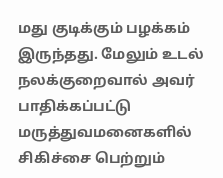மது குடிக்கும் பழக்கம் இருந்தது. மேலும் உடல் நலக்குறைவால் அவர் பாதிக்கப்பட்டு மருத்துவமனைகளில் சிகிச்சை பெற்றும்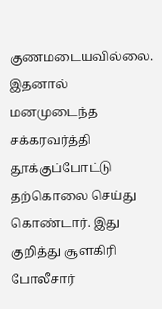குணமடையவில்லை. இதனால் மனமுடைந்த சக்கரவர்த்தி தூக்குப்போட்டு தற்கொலை செய்து கொண்டார். இது குறித்து சூளகிரி போலீசார்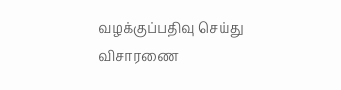வழக்குப்பதிவு செய்து விசாரணை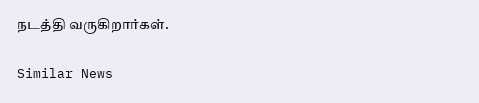நடத்தி வருகிறார்கள்.

Similar News